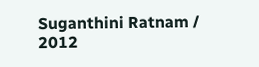Suganthini Ratnam / 2012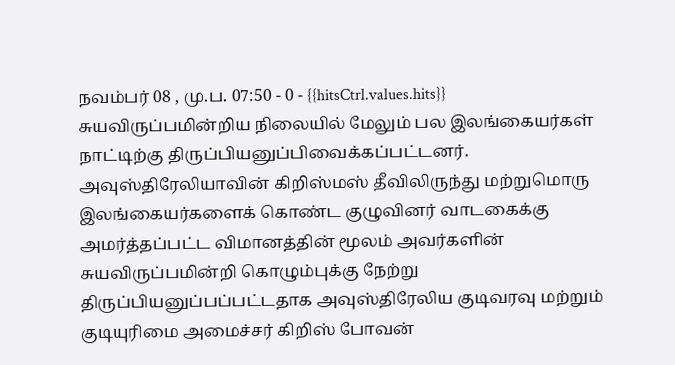நவம்பர் 08 , மு.ப. 07:50 - 0 - {{hitsCtrl.values.hits}}
சுயவிருப்பமின்றிய நிலையில் மேலும் பல இலங்கையர்கள் நாட்டிற்கு திருப்பியனுப்பிவைக்கப்பட்டனர். அவுஸ்திரேலியாவின் கிறிஸ்மஸ் தீவிலிருந்து மற்றுமொரு இலங்கையர்களைக் கொண்ட குழுவினர் வாடகைக்கு அமர்த்தப்பட்ட விமானத்தின் மூலம் அவர்களின் சுயவிருப்பமின்றி கொழும்புக்கு நேற்று திருப்பியனுப்பப்பட்டதாக அவுஸ்திரேலிய குடிவரவு மற்றும் குடியுரிமை அமைச்சர் கிறிஸ் போவன்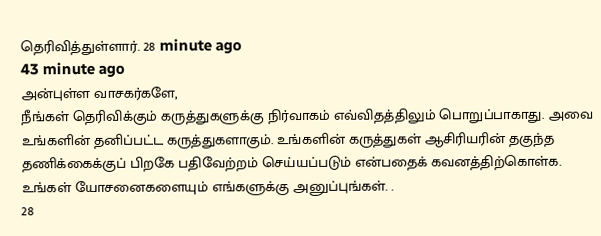தெரிவித்துள்ளார். 28 minute ago
43 minute ago
அன்புள்ள வாசகர்களே,
நீங்கள் தெரிவிக்கும் கருத்துகளுக்கு நிர்வாகம் எவ்விதத்திலும் பொறுப்பாகாது. அவை உங்களின் தனிப்பட்ட கருத்துகளாகும். உங்களின் கருத்துகள் ஆசிரியரின் தகுந்த தணிக்கைக்குப் பிறகே பதிவேற்றம் செய்யப்படும் என்பதைக் கவனத்திற்கொள்க. உங்கள் யோசனைகளையும் எங்களுக்கு அனுப்புங்கள். .
28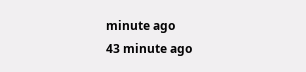minute ago
43 minute ago